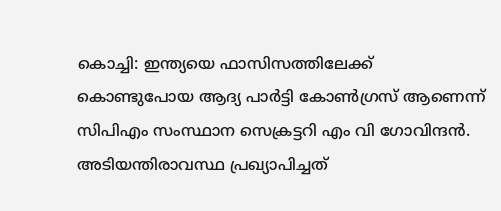കൊച്ചി: ഇന്ത്യയെ ഫാസിസത്തിലേക്ക് കൊണ്ടുപോയ ആദ്യ പാർട്ടി കോൺഗ്രസ് ആണെന്ന് സിപിഎം സംസ്ഥാന സെക്രട്ടറി എം വി ഗോവിന്ദൻ. അടിയന്തിരാവസ്ഥ പ്രഖ്യാപിച്ചത്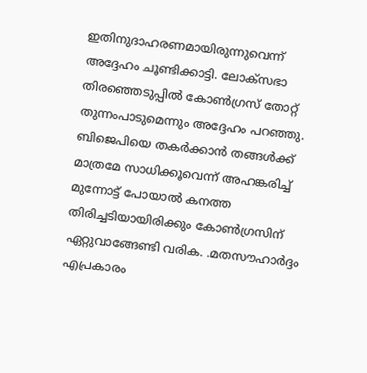ഇതിനുദാഹരണമായിരുന്നുവെന്ന് അദ്ദേഹം ചൂണ്ടിക്കാട്ടി. ലോക്സഭാ തിരഞ്ഞെടുപ്പിൽ കോൺഗ്രസ് തോറ്റ് തുന്നംപാടുമെന്നും അദ്ദേഹം പറഞ്ഞു.
ബിജെപിയെ തകർക്കാൻ തങ്ങൾക്ക് മാത്രമേ സാധിക്കൂവെന്ന് അഹങ്കരിച്ച് മുന്നോട്ട് പോയാൽ കനത്ത തിരിച്ചടിയായിരിക്കും കോൺഗ്രസിന് ഏറ്റുവാങ്ങേണ്ടി വരിക. .മതസൗഹാർദ്ദം എപ്രകാരം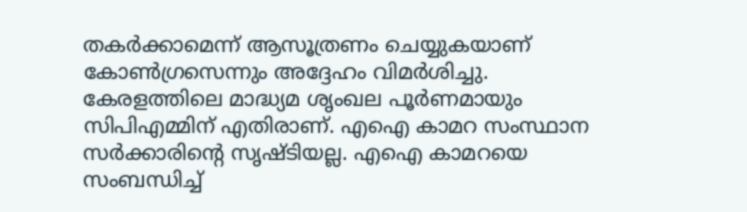തകർക്കാമെന്ന് ആസൂത്രണം ചെയ്യുകയാണ് കോൺഗ്രസെന്നും അദ്ദേഹം വിമർശിച്ചു.
കേരളത്തിലെ മാദ്ധ്യമ ശൃംഖല പൂർണമായും സിപിഎമ്മിന് എതിരാണ്. എഐ കാമറ സംസ്ഥാന സർക്കാരിന്റെ സൃഷ്ടിയല്ല. എഐ കാമറയെ സംബന്ധിച്ച്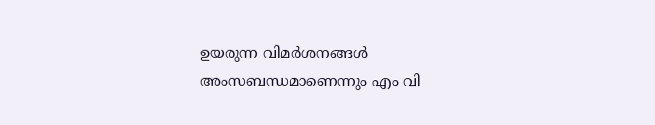ഉയരുന്ന വിമർശനങ്ങൾ അംസബന്ധമാണെന്നും എം വി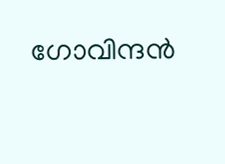ഗോവിന്ദൻ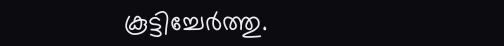കൂട്ടിച്ചേർത്തു.